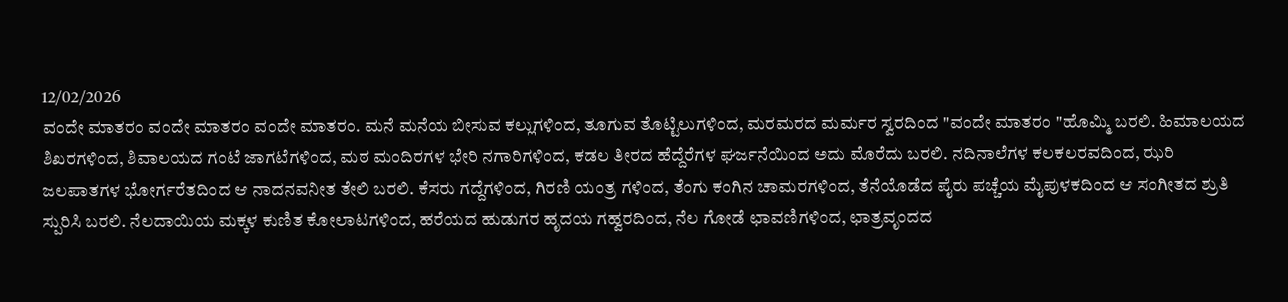12/02/2026
ವಂದೇ ಮಾತರಂ ವಂದೇ ಮಾತರಂ ವಂದೇ ಮಾತರಂ. ಮನೆ ಮನೆಯ ಬೀಸುವ ಕಲ್ಲುಗಳಿಂದ, ತೂಗುವ ತೊಟ್ಟಿಲುಗಳಿಂದ, ಮರಮರದ ಮರ್ಮರ ಸ್ವರದಿಂದ "ವಂದೇ ಮಾತರಂ "ಹೊಮ್ಮಿ ಬರಲಿ. ಹಿಮಾಲಯದ ಶಿಖರಗಳಿಂದ, ಶಿವಾಲಯದ ಗಂಟೆ ಜಾಗಟೆಗಳಿಂದ, ಮಠ ಮಂದಿರಗಳ ಭೇರಿ ನಗಾರಿಗಳಿಂದ, ಕಡಲ ತೀರದ ಹೆದ್ದೆರೆಗಳ ಘರ್ಜನೆಯಿಂದ ಅದು ಮೊರೆದು ಬರಲಿ. ನದಿನಾಲೆಗಳ ಕಲಕಲರವದಿಂದ, ಝರಿ ಜಲಪಾತಗಳ ಭೋರ್ಗರೆತದಿಂದ ಆ ನಾದನವನೀತ ತೇಲಿ ಬರಲಿ. ಕೆಸರು ಗದ್ದೆಗಳಿಂದ, ಗಿರಣಿ ಯಂತ್ರ ಗಳಿಂದ, ತೆಂಗು ಕಂಗಿನ ಚಾಮರಗಳಿಂದ, ತೆನೆಯೊಡೆದ ಪೈರು ಪಚ್ಚೆಯ ಮೈಪುಳಕದಿಂದ ಆ ಸಂಗೀತದ ಶ್ರುತಿ ಸ್ಪುರಿಸಿ ಬರಲಿ. ನೆಲದಾಯಿಯ ಮಕ್ಕಳ ಕುಣಿತ ಕೋಲಾಟಗಳಿಂದ, ಹರೆಯದ ಹುಡುಗರ ಹೃದಯ ಗಹ್ವರದಿಂದ, ನೆಲ ಗೋಡೆ ಛಾವಣಿಗಳಿಂದ, ಛಾತ್ರವೃಂದದ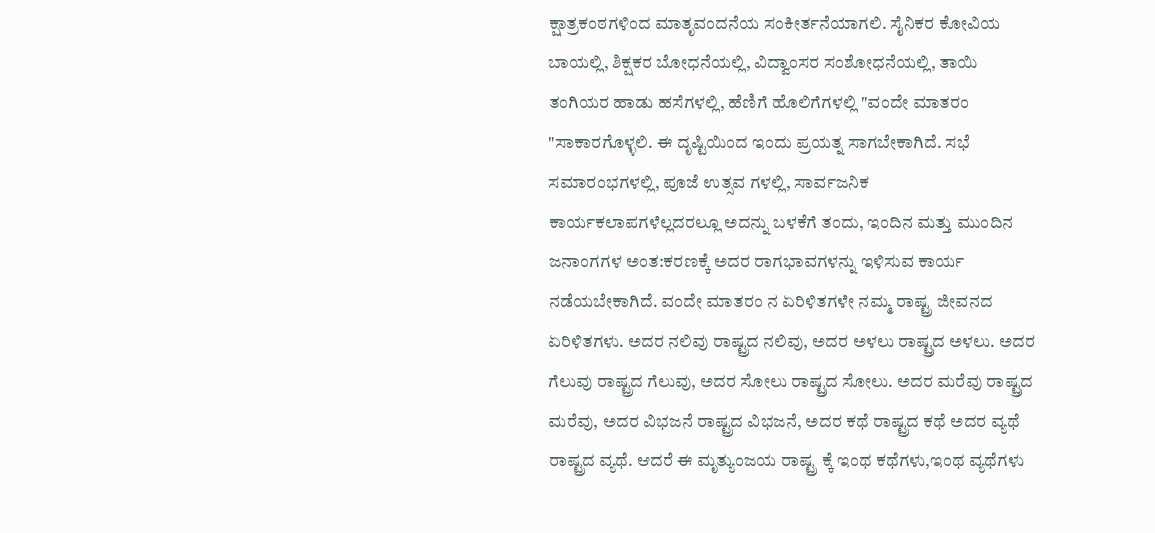ಕ್ಷಾತ್ರಕಂಠಗಳಿಂದ ಮಾತೃವಂದನೆಯ ಸಂಕೀರ್ತನೆಯಾಗಲಿ. ಸೈನಿಕರ ಕೋವಿಯ ಬಾಯಲ್ಲಿ, ಶಿಕ್ಷಕರ ಬೋಧನೆಯಲ್ಲಿ, ವಿದ್ವಾಂಸರ ಸಂಶೋಧನೆಯಲ್ಲಿ, ತಾಯಿ ತಂಗಿಯರ ಹಾಡು ಹಸೆಗಳಲ್ಲಿ, ಹೆಣಿಗೆ ಹೊಲಿಗೆಗಳಲ್ಲಿ "ವಂದೇ ಮಾತರಂ "ಸಾಕಾರಗೊಳ್ಳಲಿ. ಈ ದೃಷ್ಟಿಯಿಂದ ಇಂದು ಪ್ರಯತ್ನ ಸಾಗಬೇಕಾಗಿದೆ. ಸಭೆ ಸಮಾರಂಭಗಳಲ್ಲಿ, ಪೂಜೆ ಉತ್ಸವ ಗಳಲ್ಲಿ, ಸಾರ್ವಜನಿಕ ಕಾರ್ಯಕಲಾಪಗಳೆಲ್ಲದರಲ್ಲೂ ಅದನ್ನು ಬಳಕೆಗೆ ತಂದು, ಇಂದಿನ ಮತ್ತು ಮುಂದಿನ ಜನಾಂಗಗಳ ಅಂತ:ಕರಣಕ್ಕೆ ಅದರ ರಾಗಭಾವಗಳನ್ನು ಇಳಿಸುವ ಕಾರ್ಯ ನಡೆಯಬೇಕಾಗಿದೆ. ವಂದೇ ಮಾತರಂ ನ ಏರಿಳಿತಗಳೇ ನಮ್ಮ ರಾಷ್ಟ್ರ ಜೀವನದ ಏರಿಳಿತಗಳು. ಅದರ ನಲಿವು ರಾಷ್ಟ್ರದ ನಲಿವು, ಅದರ ಅಳಲು ರಾಷ್ಟ್ರದ ಅಳಲು. ಅದರ ಗೆಲುವು ರಾಷ್ಟ್ರದ ಗೆಲುವು, ಅದರ ಸೋಲು ರಾಷ್ಟ್ರದ ಸೋಲು. ಅದರ ಮರೆವು ರಾಷ್ಟ್ರದ ಮರೆವು, ಅದರ ವಿಭಜನೆ ರಾಷ್ಟ್ರದ ವಿಭಜನೆ, ಅದರ ಕಥೆ ರಾಷ್ಟ್ರದ ಕಥೆ ಅದರ ವ್ಯಥೆ ರಾಷ್ಟ್ರದ ವ್ಯಥೆ. ಆದರೆ ಈ ಮೃತ್ಯುಂಜಯ ರಾಷ್ಟ್ರ ಕ್ಕೆ ಇಂಥ ಕಥೆಗಳು,ಇಂಥ ವ್ಯಥೆಗಳು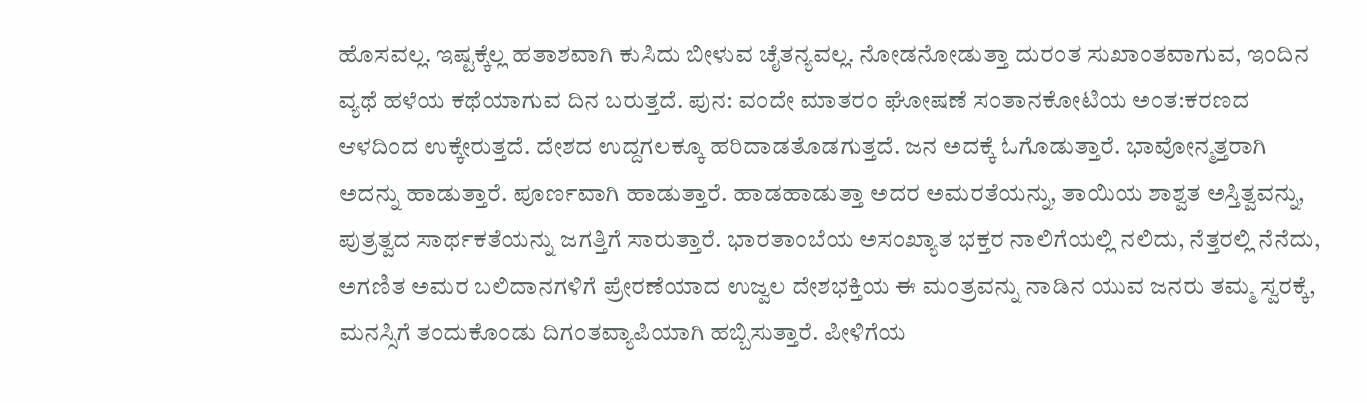ಹೊಸವಲ್ಲ. ಇಷ್ಟಕ್ಕೆಲ್ಲ ಹತಾಶವಾಗಿ ಕುಸಿದು ಬೀಳುವ ಚೈತನ್ಯವಲ್ಲ. ನೋಡನೋಡುತ್ತಾ ದುರಂತ ಸುಖಾಂತವಾಗುವ, ಇಂದಿನ ವ್ಯಥೆ ಹಳೆಯ ಕಥೆಯಾಗುವ ದಿನ ಬರುತ್ತದೆ. ಪುನ: ವಂದೇ ಮಾತರಂ ಘೋಷಣೆ ಸಂತಾನಕೋಟಿಯ ಅಂತ:ಕರಣದ ಆಳದಿಂದ ಉಕ್ಕೇರುತ್ತದೆ. ದೇಶದ ಉದ್ದಗಲಕ್ಕೂ ಹರಿದಾಡತೊಡಗುತ್ತದೆ. ಜನ ಅದಕ್ಕೆ ಓಗೊಡುತ್ತಾರೆ. ಭಾವೋನ್ಮತ್ತರಾಗಿ ಅದನ್ನು ಹಾಡುತ್ತಾರೆ. ಪೂರ್ಣವಾಗಿ ಹಾಡುತ್ತಾರೆ. ಹಾಡಹಾಡುತ್ತಾ ಅದರ ಅಮರತೆಯನ್ನು, ತಾಯಿಯ ಶಾಶ್ವತ ಅಸ್ತಿತ್ವವನ್ನು, ಪುತ್ರತ್ವದ ಸಾರ್ಥಕತೆಯನ್ನು ಜಗತ್ತಿಗೆ ಸಾರುತ್ತಾರೆ. ಭಾರತಾಂಬೆಯ ಅಸಂಖ್ಯಾತ ಭಕ್ತರ ನಾಲಿಗೆಯಲ್ಲಿ ನಲಿದು, ನೆತ್ತರಲ್ಲಿ ನೆನೆದು, ಅಗಣಿತ ಅಮರ ಬಲಿದಾನಗಳಿಗೆ ಪ್ರೇರಣೆಯಾದ ಉಜ್ವಲ ದೇಶಭಕ್ತಿಯ ಈ ಮಂತ್ರವನ್ನು ನಾಡಿನ ಯುವ ಜನರು ತಮ್ಮ ಸ್ವರಕ್ಕೆ, ಮನಸ್ಸಿಗೆ ತಂದುಕೊಂಡು ದಿಗಂತವ್ಯಾಪಿಯಾಗಿ ಹಬ್ಬಿಸುತ್ತಾರೆ. ಪೀಳಿಗೆಯ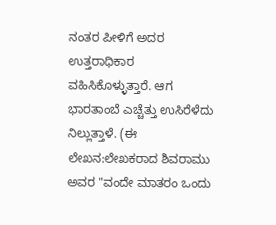ನಂತರ ಪೀಳಿಗೆ ಅದರ ಉತ್ತರಾಧಿಕಾರ ವಹಿಸಿಕೊಳ್ಳುತ್ತಾರೆ. ಆಗ ಭಾರತಾಂಬೆ ಎಚ್ಚೆತ್ತು ಉಸಿರೆಳೆದು ನಿಲ್ಲುತ್ತಾಳೆ. (ಈ ಲೇಖನ:ಲೇಖಕರಾದ ಶಿವರಾಮು ಅವರ "ವಂದೇ ಮಾತರಂ ಒಂದು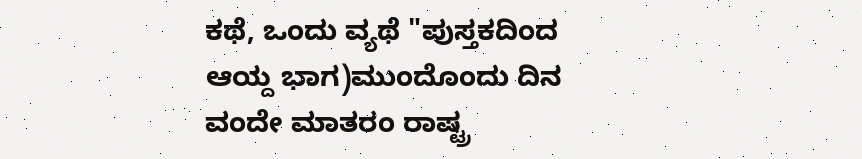ಕಥೆ, ಒಂದು ವ್ಯಥೆ "ಪುಸ್ತಕದಿಂದ ಆಯ್ದ ಭಾಗ)ಮುಂದೊಂದು ದಿನ ವಂದೇ ಮಾತರಂ ರಾಷ್ಟ್ರ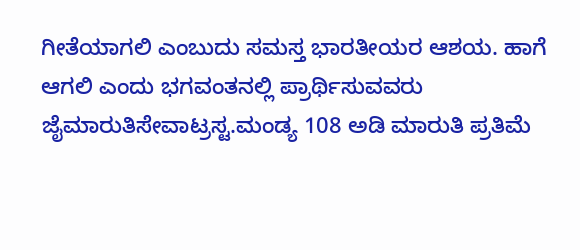ಗೀತೆಯಾಗಲಿ ಎಂಬುದು ಸಮಸ್ತ ಭಾರತೀಯರ ಆಶಯ. ಹಾಗೆ ಆಗಲಿ ಎಂದು ಭಗವಂತನಲ್ಲಿ ಪ್ರಾರ್ಥಿಸುವವರು ಜೈಮಾರುತಿಸೇವಾಟ್ರಸ್ಟ.ಮಂಡ್ಯ 108 ಅಡಿ ಮಾರುತಿ ಪ್ರತಿಮೆ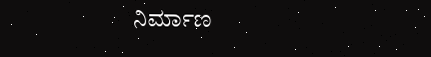ನಿರ್ಮಾಣ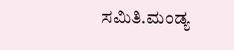ಸಮಿತಿ.ಮಂಡ್ಯ